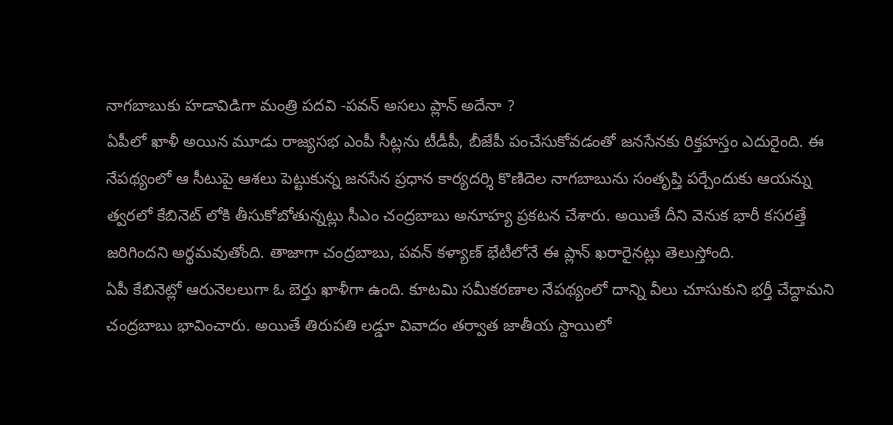నాగబాబుకు హడావిడిగా మంత్రి పదవి -పవన్ అసలు ప్లాన్ అదేనా ?
ఏపీలో ఖాళీ అయిన మూడు రాజ్యసభ ఎంపీ సీట్లను టీడీపీ, బీజేపీ పంచేసుకోవడంతో జనసేనకు రిక్తహస్తం ఎదురైంది. ఈ నేపథ్యంలో ఆ సీటుపై ఆశలు పెట్టుకున్న జనసేన ప్రధాన కార్యదర్శి కొణిదెల నాగబాబును సంతృప్తి పర్చేందుకు ఆయన్ను త్వరలో కేబినెట్ లోకి తీసుకోబోతున్నట్లు సీఎం చంద్రబాబు అనూహ్య ప్రకటన చేశారు. అయితే దీని వెనుక భారీ కసరత్తే జరిగిందని అర్థమవుతోంది. తాజాగా చంద్రబాబు, పవన్ కళ్యాణ్ భేటీలోనే ఈ ప్లాన్ ఖరారైనట్లు తెలుస్తోంది.
ఏపీ కేబినెట్లో ఆరునెలలుగా ఓ బెర్తు ఖాళీగా ఉంది. కూటమి సమీకరణాల నేపథ్యంలో దాన్ని వీలు చూసుకుని భర్తీ చేద్దామని చంద్రబాబు భావించారు. అయితే తిరుపతి లడ్డూ వివాదం తర్వాత జాతీయ స్దాయిలో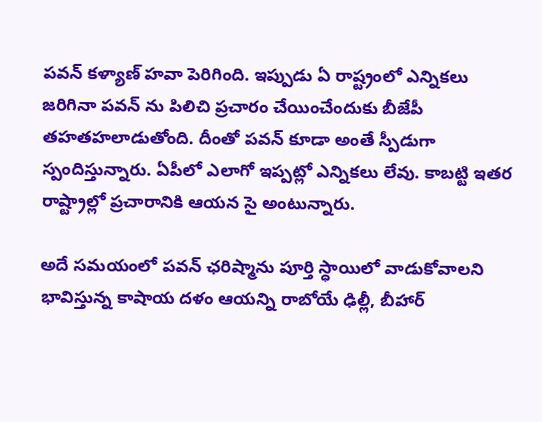పవన్ కళ్యాణ్ హవా పెరిగింది. ఇప్పుడు ఏ రాష్ట్రంలో ఎన్నికలు జరిగినా పవన్ ను పిలిచి ప్రచారం చేయించేందుకు బీజేపీ తహతహలాడుతోంది. దీంతో పవన్ కూడా అంతే స్పీడుగా స్పందిస్తున్నారు. ఏపీలో ఎలాగో ఇప్పట్లో ఎన్నికలు లేవు. కాబట్టి ఇతర రాష్ట్రాల్లో ప్రచారానికి ఆయన సై అంటున్నారు.

అదే సమయంలో పవన్ ఛరిష్మాను పూర్తి స్ధాయిలో వాడుకోవాలని భావిస్తున్న కాషాయ దళం ఆయన్ని రాబోయే ఢిల్లీ, బీహార్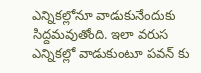ఎన్నికల్లోనూ వాడుకునేందుకు సిద్దమవుతోంది. ఇలా వరుస ఎన్నికల్లో వాడుకుంటూ పవన్ కు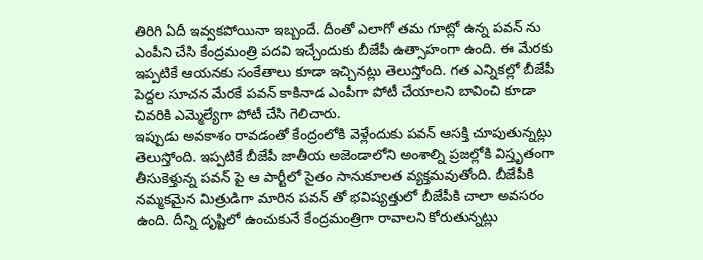తిరిగి ఏదీ ఇవ్వకపోయినా ఇబ్బందే. దీంతో ఎలాగో తమ గూట్లో ఉన్న పవన్ ను ఎంపీని చేసి కేంద్రమంత్రి పదవి ఇచ్చేందుకు బీజేపీ ఉత్సాహంగా ఉంది. ఈ మేరకు ఇప్పటికే ఆయనకు సంకేతాలు కూడా ఇచ్చినట్లు తెలుస్తోంది. గత ఎన్నికల్లో బీజేపీ పెద్దల సూచన మేరకే పవన్ కాకినాడ ఎంపీగా పోటీ చేయాలని బావించి కూడా చివరికి ఎమ్మెల్యేగా పోటీ చేసి గెలిచారు.
ఇప్పుడు అవకాశం రావడంతో కేంద్రంలోకి వెళ్లేందుకు పవన్ ఆసక్తి చూపుతున్నట్లు తెలుస్తోంది. ఇప్పటికే బీజేపీ జాతీయ అజెండాలోని అంశాల్ని ప్రజల్లోకి విస్తృతంగా తీసుకెళ్తున్న పవన్ పై ఆ పార్టీలో సైతం సానుకూలత వ్యక్తమవుతోంది. బీజేపీకి నమ్మకమైన మిత్రుడిగా మారిన పవన్ తో భవిష్యత్తులో బీజేపీకి చాలా అవసరం ఉంది. దీన్ని దృష్టిలో ఉంచుకునే కేంద్రమంత్రిగా రావాలని కోరుతున్నట్లు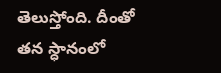తెలుస్తోంది. దీంతో తన స్ధానంలో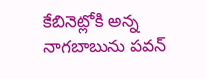కేబినెట్లోకి అన్న నాగబాబును పవన్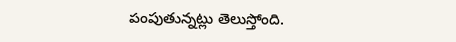పంపుతున్నట్లు తెలుస్తోంది.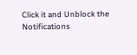Click it and Unblock the Notifications